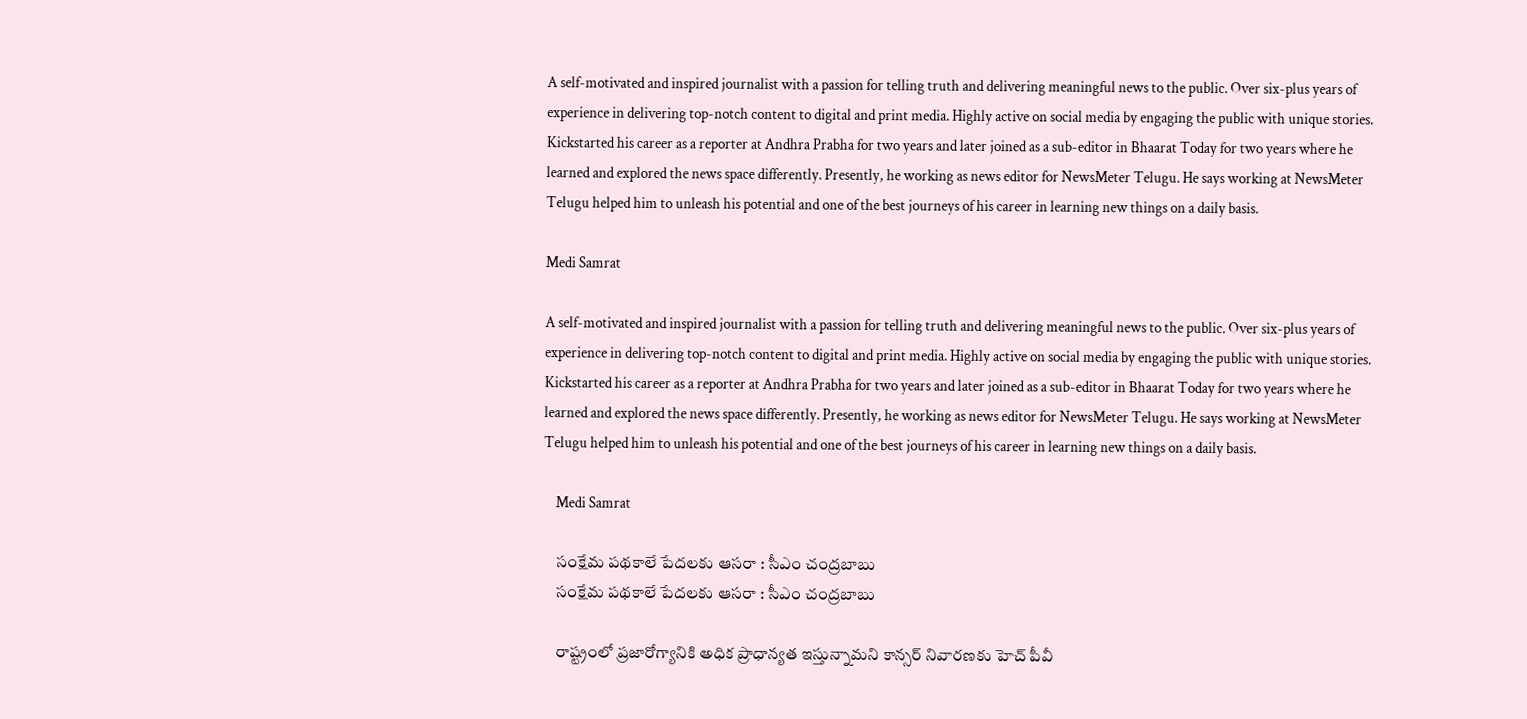A self-motivated and inspired journalist with a passion for telling truth and delivering meaningful news to the public. Over six-plus years of experience in delivering top-notch content to digital and print media. Highly active on social media by engaging the public with unique stories. Kickstarted his career as a reporter at Andhra Prabha for two years and later joined as a sub-editor in Bhaarat Today for two years where he learned and explored the news space differently. Presently, he working as news editor for NewsMeter Telugu. He says working at NewsMeter Telugu helped him to unleash his potential and one of the best journeys of his career in learning new things on a daily basis.

Medi Samrat

A self-motivated and inspired journalist with a passion for telling truth and delivering meaningful news to the public. Over six-plus years of experience in delivering top-notch content to digital and print media. Highly active on social media by engaging the public with unique stories. Kickstarted his career as a reporter at Andhra Prabha for two years and later joined as a sub-editor in Bhaarat Today for two years where he learned and explored the news space differently. Presently, he working as news editor for NewsMeter Telugu. He says working at NewsMeter Telugu helped him to unleash his potential and one of the best journeys of his career in learning new things on a daily basis.

    Medi Samrat

    సంక్షేమ పథకాలే పేదలకు ఆసరా : సీఎం చంద్రబాబు
    సంక్షేమ పథకాలే పేదలకు ఆసరా : సీఎం చంద్రబాబు

    రాష్ట్రంలో ప్రజారోగ్యానికి అధిక ప్రాధాన్యత ఇస్తున్నామని కాన్సర్ నివారణకు హెచ్ పీవీ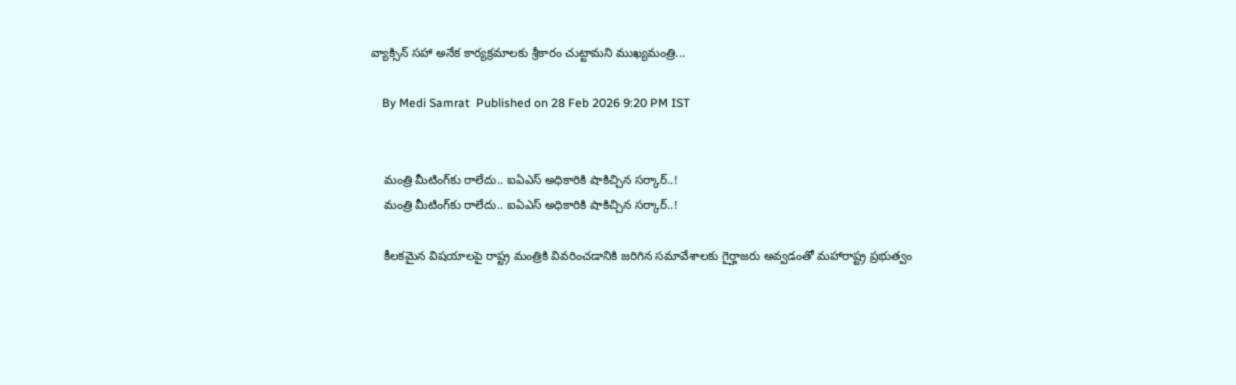వ్యాక్సిన్ సహా అనేక కార్యక్రమాలకు శ్రీకారం చుట్టామని ముఖ్యమంత్రి...

    By Medi Samrat  Published on 28 Feb 2026 9:20 PM IST


    మంత్రి మీటింగ్‌కు రాలేదు.. ఐఏఎస్ అధికారికి షాకిచ్చిన సర్కార్..!
    మంత్రి మీటింగ్‌కు రాలేదు.. ఐఏఎస్ అధికారికి షాకిచ్చిన సర్కార్..!

    కీలకమైన విషయాలపై రాష్ట్ర మంత్రికి వివరించడానికి జరిగిన సమావేశాలకు గైర్హాజరు అవ్వడంతో మహారాష్ట్ర ప్రభుత్వం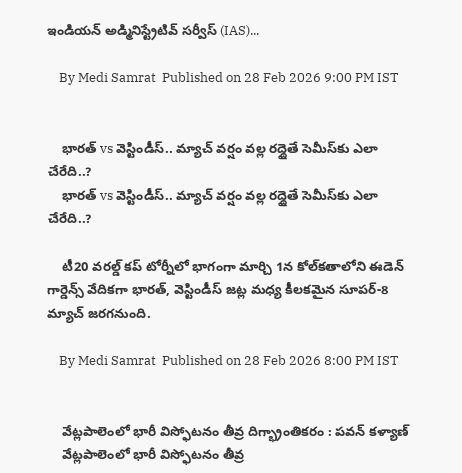ఇండియన్ అడ్మినిస్ట్రేటివ్ సర్వీస్ (IAS)...

    By Medi Samrat  Published on 28 Feb 2026 9:00 PM IST


    భారత్ vs వెస్టిండీస్.. మ్యాచ్ వర్షం వల్ల రద్దైతే సెమీస్‌కు ఎలా చేరేది..?
    భారత్ vs వెస్టిండీస్.. మ్యాచ్ వర్షం వల్ల రద్దైతే సెమీస్‌కు ఎలా చేరేది..?

    టీ20 వరల్డ్ కప్ టోర్నీలో భాగంగా మార్చి 1న కోల్‌కతాలోని ఈడెన్ గార్డెన్స్ వేదికగా భారత్, వెస్టిండీస్ జట్ల మధ్య కీలకమైన సూపర్-8 మ్యాచ్ జరగనుంది.

    By Medi Samrat  Published on 28 Feb 2026 8:00 PM IST


    వేట్లపాలెంలో భారీ విస్ఫోటనం తీవ్ర దిగ్భ్రాంతికరం : పవన్ కళ్యాణ్
    వేట్లపాలెంలో భారీ విస్ఫోటనం తీవ్ర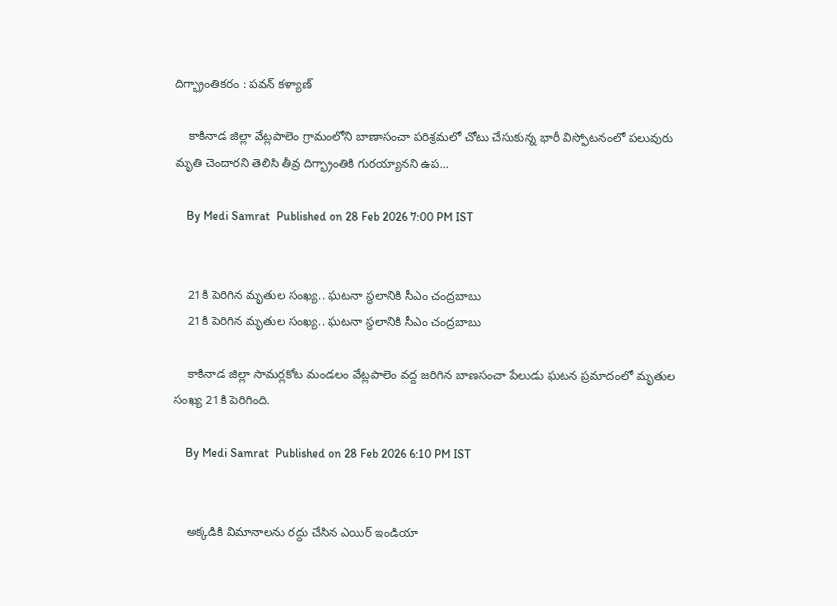దిగ్భ్రాంతికరం : పవన్ కళ్యాణ్

    కాకినాడ జిల్లా వేట్లపాలెం గ్రామంలోని బాణాసంచా పరిశ్రమలో చోటు చేసుకున్న భారీ విస్ఫోటనంలో పలువురు మృతి చెందారని తెలిసి తీవ్ర దిగ్భ్రాంతికి గురయ్యానని ఉప...

    By Medi Samrat  Published on 28 Feb 2026 7:00 PM IST


    21కి పెరిగిన మృతుల సంఖ్య.. ఘటనా స్థలానికి సీఎం చంద్రబాబు
    21కి పెరిగిన మృతుల సంఖ్య.. ఘటనా స్థలానికి సీఎం చంద్రబాబు

    కాకినాడ జిల్లా సామర్లకోట మండలం వేట్లపాలెం వద్ద జరిగిన బాణసంచా పేలుడు ఘటన ప్రమాదంలో మృతుల సంఖ్య 21కి పెరిగింది.

    By Medi Samrat  Published on 28 Feb 2026 6:10 PM IST


    అక్కడికి విమానాలను రద్దు చేసిన ఎయిర్ ఇండియా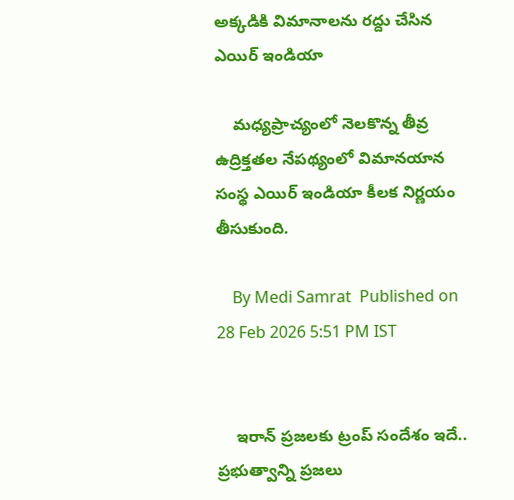అక్కడికి విమానాలను రద్దు చేసిన ఎయిర్ ఇండియా

    మధ్యప్రాచ్యంలో నెలకొన్న తీవ్ర ఉద్రిక్తతల నేపథ్యంలో విమానయాన సంస్థ ఎయిర్ ఇండియా కీలక నిర్ణయం తీసుకుంది.

    By Medi Samrat  Published on 28 Feb 2026 5:51 PM IST


    ఇరాన్ ప్రజలకు ట్రంప్ సందేశం ఇదే.. ప్రభుత్వాన్ని ప్రజలు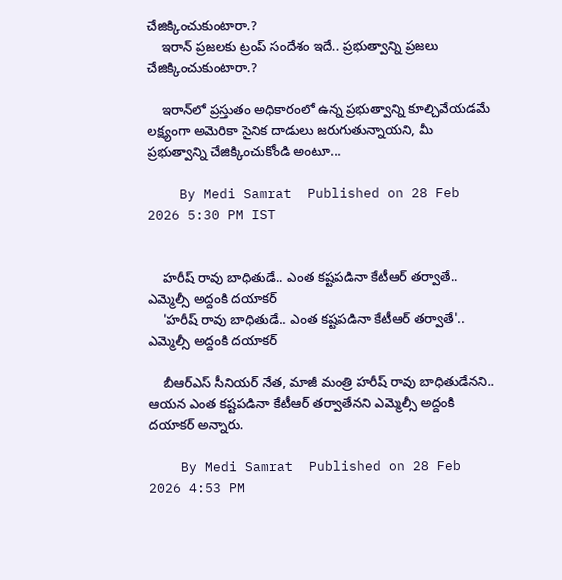చేజిక్కించుకుంటారా.?
    ఇరాన్ ప్రజలకు ట్రంప్ సందేశం ఇదే.. ప్రభుత్వాన్ని ప్రజలు చేజిక్కించుకుంటారా.?

    ఇరాన్‌లో ప్రస్తుతం అధికారంలో ఉన్న ప్రభుత్వాన్ని కూల్చివేయడమే లక్ష్యంగా అమెరికా సైనిక దాడులు జరుగుతున్నాయని, మీ ప్రభుత్వాన్ని చేజిక్కించుకోండి అంటూ...

    By Medi Samrat  Published on 28 Feb 2026 5:30 PM IST


    హరీష్ రావు బాధితుడే.. ఎంత కష్టపడినా కేటీఆర్ తర్వాతే.. ఎమ్మెల్సీ అద్దంకి దయాకర్
    'హరీష్ రావు బాధితుడే.. ఎంత కష్టపడినా కేటీఆర్ తర్వాతే'.. ఎమ్మెల్సీ అద్దంకి దయాకర్

    బీఆర్ఎస్ సీనియ‌ర్ నేత‌, మాజీ మంత్రి హరీష్ రావు బాధితుడేన‌ని.. ఆయ‌న‌ ఎంత కష్టపడినా కేటీఆర్ తర్వాతేన‌ని ఎమ్మెల్సీ అద్దంకి దయాకర్ అన్నారు.

    By Medi Samrat  Published on 28 Feb 2026 4:53 PM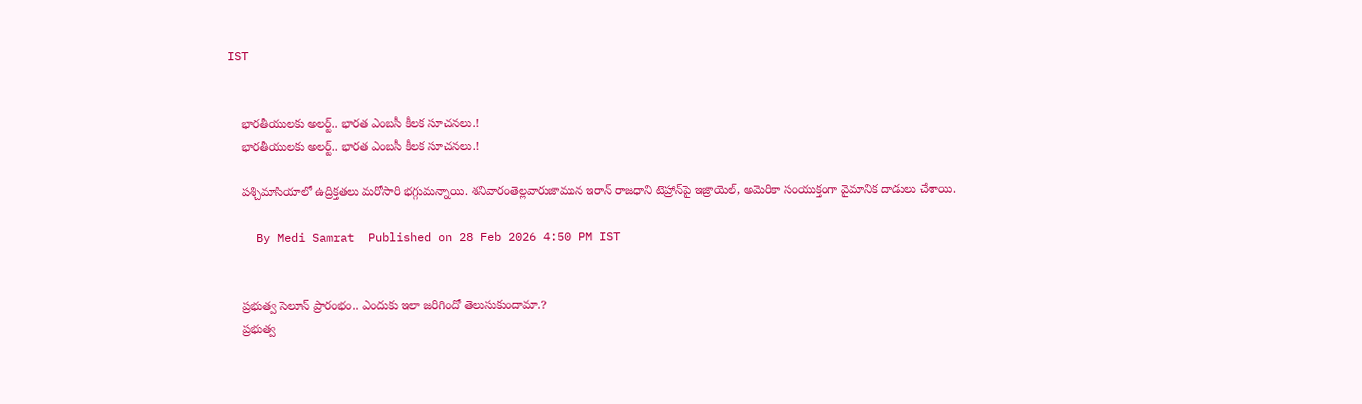IST


    భారతీయులకు అలర్ట్.. భారత ఎంబసీ కీలక సూచనలు.!
    భారతీయులకు అలర్ట్.. భారత ఎంబసీ కీలక సూచనలు.!

    పశ్చిమాసియాలో ఉద్రిక్తతలు మరోసారి భగ్గుమన్నాయి. శనివారంతెల్లవారుజామున ఇరాన్ రాజధాని టెహ్రాన్‌పై ఇజ్రాయెల్, అమెరికా సంయుక్తంగా వైమానిక దాడులు చేశాయి.

    By Medi Samrat  Published on 28 Feb 2026 4:50 PM IST


    ప్రభుత్వ సెలూన్ ప్రారంభం.. ఎందుకు ఇలా జరిగిందో తెలుసుకుందామా.?
    ప్రభుత్వ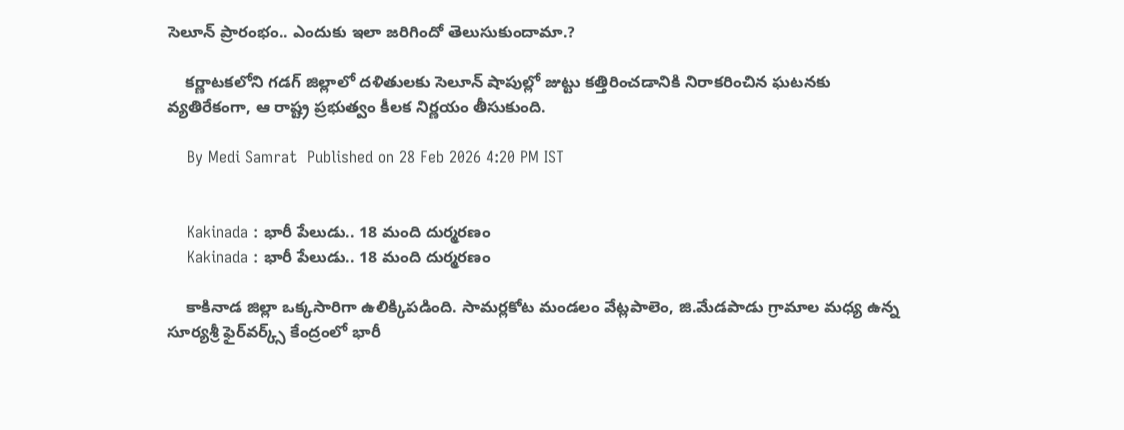సెలూన్ ప్రారంభం.. ఎందుకు ఇలా జరిగిందో తెలుసుకుందామా.?

    కర్ణాటకలోని గడగ్ జిల్లాలో దళితులకు సెలూన్ షాపుల్లో జుట్టు కత్తిరించడానికి నిరాకరించిన ఘటనకు వ్యతిరేకంగా, ఆ రాష్ట్ర ప్రభుత్వం కీలక నిర్ణయం తీసుకుంది.

    By Medi Samrat  Published on 28 Feb 2026 4:20 PM IST


    Kakinada : భారీ పేలుడు.. 18 మంది దుర్మరణం
    Kakinada : భారీ పేలుడు.. 18 మంది దుర్మరణం

    కాకినాడ జిల్లా ఒక్కసారిగా ఉలిక్కిపడింది. సామర్లకోట మండలం వేట్లపాలెం, జి.మేడపాడు గ్రామాల మధ్య ఉన్న సూర్యశ్రీ ఫైర్‌వర్క్స్ కేంద్రంలో భారీ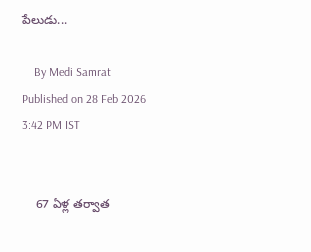పేలుడు...

    By Medi Samrat  Published on 28 Feb 2026 3:42 PM IST


    67 ఏళ్ల త‌ర్వాత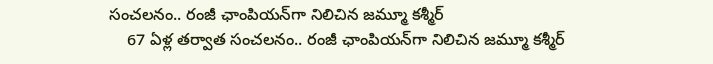సంచ‌ల‌నం.. రంజీ ఛాంపియన్‌గా నిలిచిన జమ్మూ కశ్మీర్
    67 ఏళ్ల త‌ర్వాత సంచ‌ల‌నం.. రంజీ ఛాంపియన్‌గా నిలిచిన జమ్మూ కశ్మీర్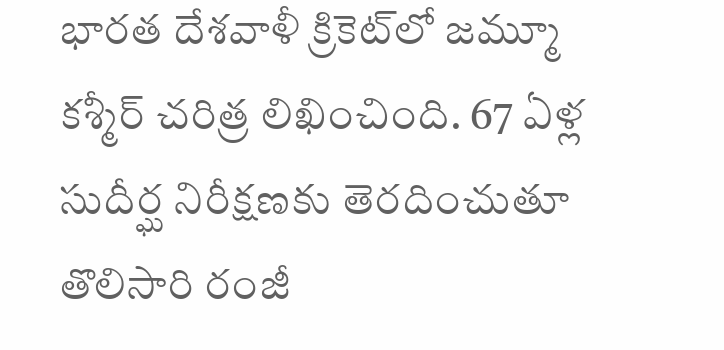భారత దేశవాళీ క్రికెట్‌లో జమ్మూ కశ్మీర్ చరిత్ర లిఖించింది. 67 ఏళ్ల సుదీర్ఘ నిరీక్షణకు తెరదించుతూ తొలిసారి రంజీ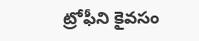ట్రోఫీని కైవసం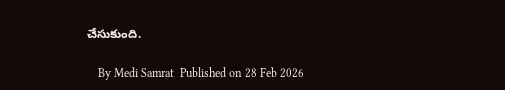చేసుకుంది.

    By Medi Samrat  Published on 28 Feb 2026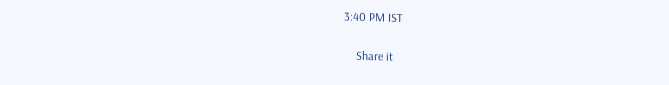3:40 PM IST


    Share it